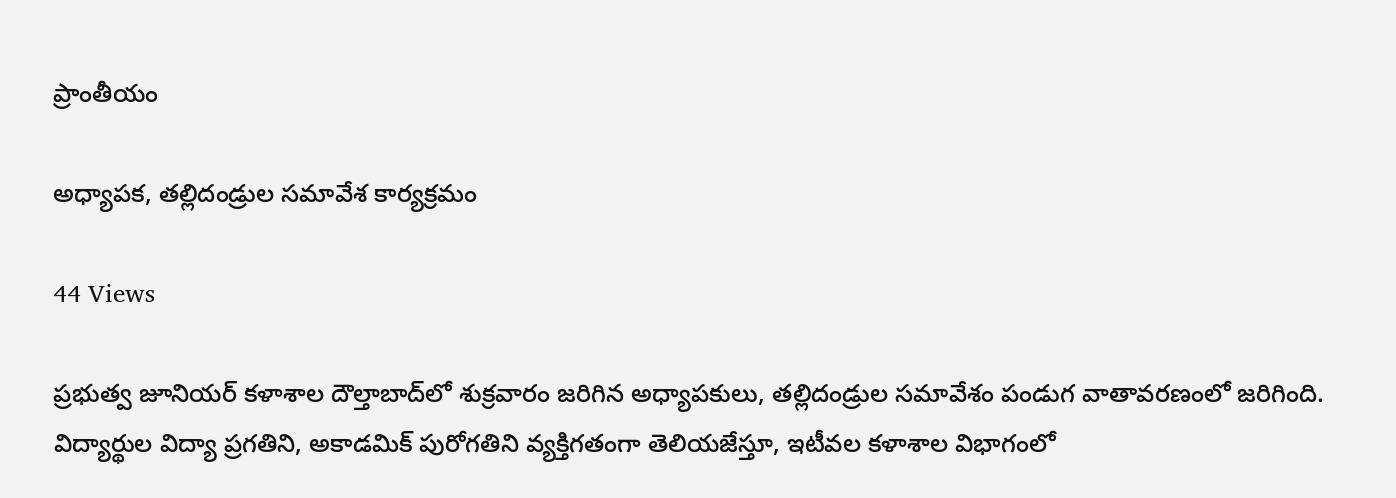ప్రాంతీయం

అధ్యాపక, తల్లిదండ్రుల సమావేశ కార్యక్రమం

44 Views

ప్రభుత్వ జూనియర్ కళాశాల దౌల్తాబాద్‌లో శుక్రవారం జరిగిన అధ్యాపకులు, తల్లిదండ్రుల సమావేశం పండుగ వాతావరణంలో జరిగింది. విద్యార్థుల విద్యా ప్రగతిని, అకాడమిక్ పురోగతిని వ్యక్తిగతంగా తెలియజేస్తూ, ఇటీవల కళాశాల విభాగంలో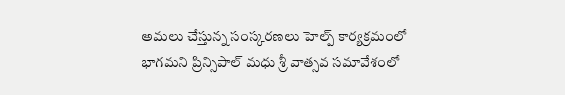అమలు చేస్తున్న సంస్కరణలు హెల్ప్ కార్యక్రమంలో భాగమని ప్రిన్సిపాల్ మధు శ్రీ వాత్సవ సమావేశంలో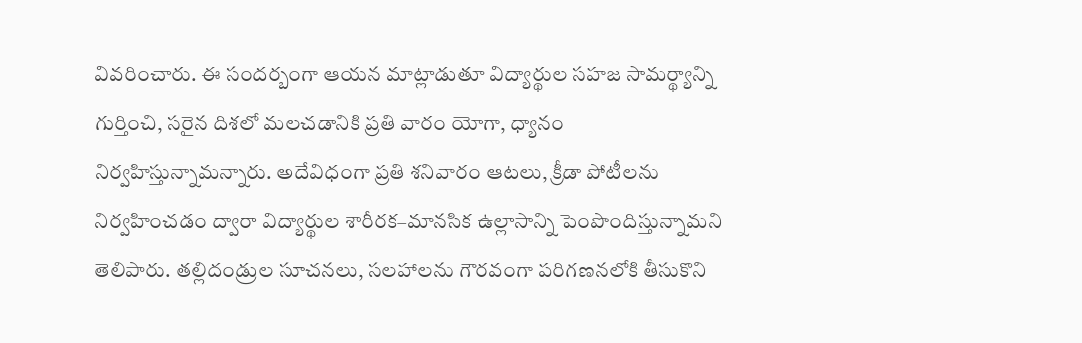వివరించారు. ఈ సందర్బంగా ఆయన మాట్లాడుతూ విద్యార్థుల సహజ సామర్థ్యాన్ని గుర్తించి, సరైన దిశలో మలచడానికి ప్రతి వారం యోగా, ధ్యానం నిర్వహిస్తున్నామన్నారు. అదేవిధంగా ప్రతి శనివారం ఆటలు, క్రీడా పోటీలను నిర్వహించడం ద్వారా విద్యార్థుల శారీరక–మానసిక ఉల్లాసాన్ని పెంపొందిస్తున్నామని తెలిపారు. తల్లిదండ్రుల సూచనలు, సలహాలను గౌరవంగా పరిగణనలోకి తీసుకొని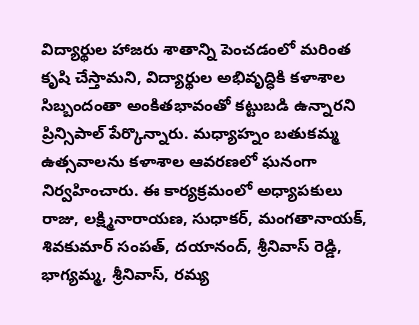విద్యార్థుల హాజరు శాతాన్ని పెంచడంలో మరింత కృషి చేస్తామని, విద్యార్థుల అభివృద్ధికి కళాశాల సిబ్బందంతా అంకితభావంతో కట్టుబడి ఉన్నారని ప్రిన్సిపాల్ పేర్కొన్నారు. మధ్యాహ్నం బతుకమ్మ ఉత్సవాలను కళాశాల ఆవరణలో ఘనంగా నిర్వహించారు. ఈ కార్యక్రమంలో అధ్యాపకులు రాజు, లక్ష్మినారాయణ, సుధాకర్, మంగతానాయక్, శివకుమార్ సంపత్, దయానంద్, శ్రీనివాస్ రెడ్డి, భాగ్యమ్మ, శ్రీనివాస్, రమ్య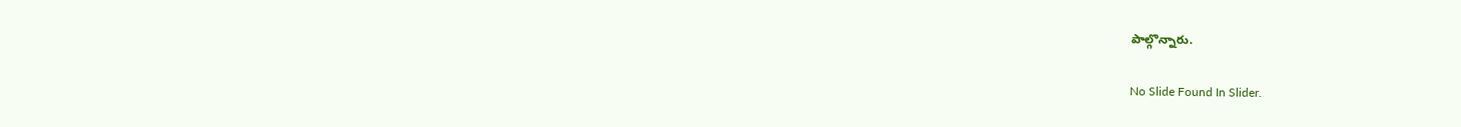పాల్గొన్నారు.

No Slide Found In Slider.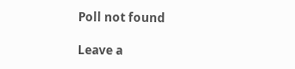Poll not found

Leave a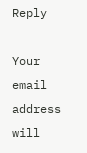Reply

Your email address will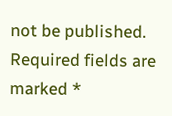not be published. Required fields are marked *